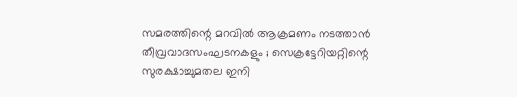സമരത്തിന്റെ മറവില്‍ ആക്രമണം നടത്താന്‍ തീവ്രവാദസംഘടനകളും ; സെക്രട്ടേറിയറ്റിന്റെ സുരക്ഷാച്ചുമതല ഇനി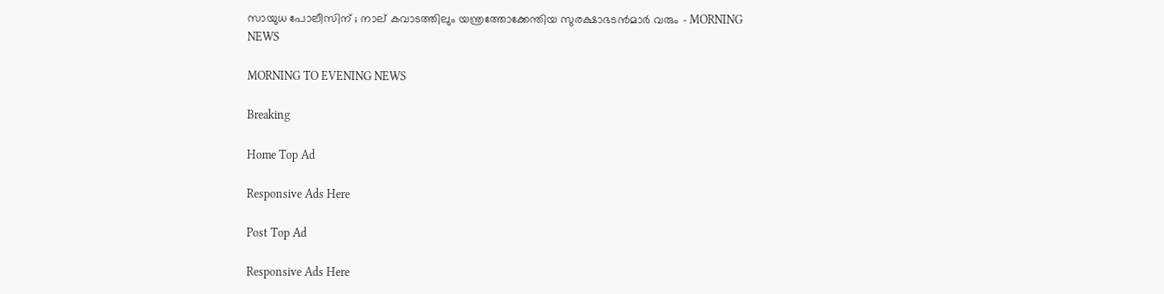സായുധ പോലീസിന് ; നാല് കവാടത്തിലും യന്ത്രത്തോക്കേന്തിയ സുരക്ഷാഭടന്‍മാര്‍ വരും - MORNING NEWS

MORNING TO EVENING NEWS

Breaking

Home Top Ad

Responsive Ads Here

Post Top Ad

Responsive Ads Here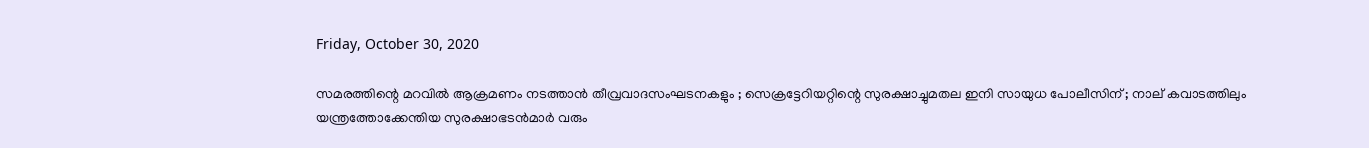Friday, October 30, 2020

സമരത്തിന്റെ മറവില്‍ ആക്രമണം നടത്താന്‍ തീവ്രവാദസംഘടനകളും ; സെക്രട്ടേറിയറ്റിന്റെ സുരക്ഷാച്ചുമതല ഇനി സായുധ പോലീസിന് ; നാല് കവാടത്തിലും യന്ത്രത്തോക്കേന്തിയ സുരക്ഷാഭടന്‍മാര്‍ വരും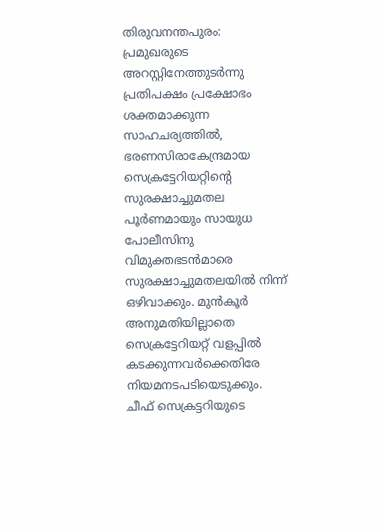തിരുവനന്തപുരം: പ്രമുഖരുടെ അറസ്റ്റിനേത്തുടര്‍ന്നു പ്രതിപക്ഷം പ്രക്ഷോഭം ശക്തമാക്കുന്ന സാഹചര്യത്തില്‍, ഭരണസിരാകേന്ദ്രമായ സെക്രട്ടേറിയറ്റിന്റെ സുരക്ഷാച്ചുമതല പൂര്‍ണമായും സായുധ പോലീസിനു വിമുക്തഭടന്‍മാരെ സുരക്ഷാച്ചുമതലയില്‍ നിന്ന് ഒഴിവാക്കും. മുന്‍കൂര്‍ അനുമതിയില്ലാതെ സെക്രട്ടേറിയറ്റ് വളപ്പില്‍ കടക്കുന്നവര്‍ക്കെതിരേ നിയമനടപടിയെടുക്കും. ചീഫ് സെക്രട്ടറിയുടെ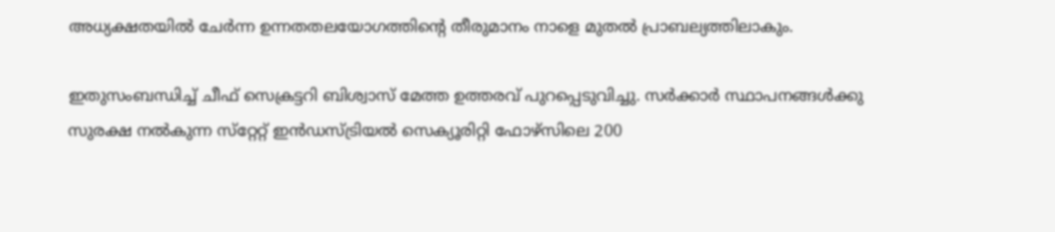അധ്യക്ഷതയില്‍ ചേര്‍ന്ന ഉന്നതതലയോഗത്തിന്റെ തീരുമാനം നാളെ മുതല്‍ പ്രാബല്യത്തിലാകും.

ഇതുസംബന്ധിച്ച് ചീഫ് സെക്രട്ടറി ബിശ്വാസ് മേത്ത ഉത്തരവ് പുറപ്പെടുവിച്ചു. സര്‍ക്കാര്‍ സ്ഥാപനങ്ങള്‍ക്കു സുരക്ഷ നല്‍കുന്ന സ്‌റ്റേറ്റ് ഇന്‍ഡസ്ട്രിയല്‍ സെക്യൂരിറ്റി ഫോഴ്‌സിലെ 200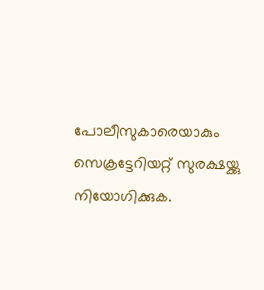പോലീസുകാരെയാകും സെക്രട്ടേറിയറ്റ് സുരക്ഷയ്ക്കു നിയോഗിക്കുക.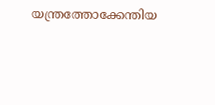യന്ത്രത്തോക്കേന്തിയ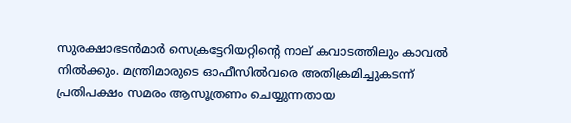സുരക്ഷാഭടന്‍മാര്‍ സെക്രട്ടേറിയറ്റിന്റെ നാല് കവാടത്തിലും കാവല്‍ നില്‍ക്കും. മന്ത്രിമാരുടെ ഓഫീസില്‍വരെ അതിക്രമിച്ചുകടന്ന് പ്രതിപക്ഷം സമരം ആസൂത്രണം ചെയ്യുന്നതായ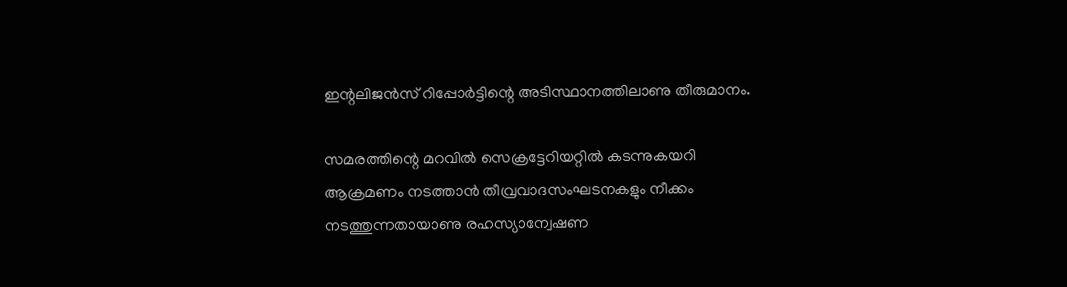ഇന്റലിജന്‍സ് റിപ്പോര്‍ട്ടിന്റെ അടിസ്ഥാനത്തിലാണു തീരുമാനം.

സമരത്തിന്റെ മറവില്‍ സെക്രട്ടേറിയറ്റില്‍ കടന്നുകയറി ആക്രമണം നടത്താന്‍ തീവ്രവാദസംഘടനകളും നീക്കം നടത്തുന്നതായാണു രഹസ്യാന്വേഷണ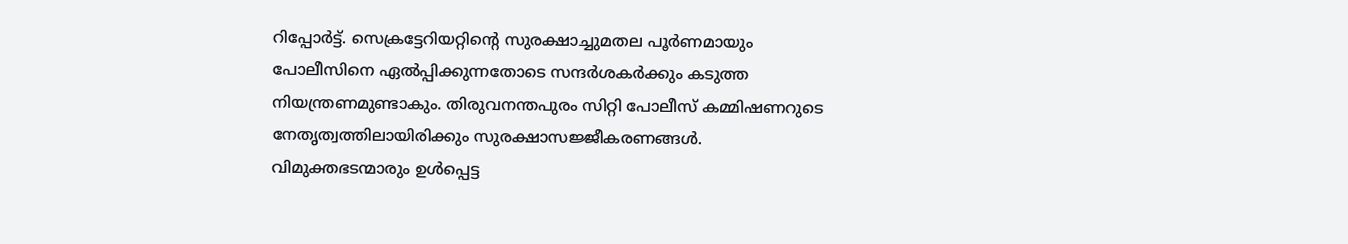റിപ്പോര്‍ട്ട്. സെക്രട്ടേറിയറ്റിന്റെ സുരക്ഷാച്ചുമതല പൂര്‍ണമായും പോലീസിനെ ഏല്‍പ്പിക്കുന്നതോടെ സന്ദര്‍ശകര്‍ക്കും കടുത്ത നിയന്ത്രണമുണ്ടാകും. തിരുവനന്തപുരം സിറ്റി പോലീസ് കമ്മിഷണറുടെ നേതൃത്വത്തിലായിരിക്കും സുരക്ഷാസജ്ജീകരണങ്ങള്‍. വിമുക്തഭടന്മാരും ഉള്‍പ്പെട്ട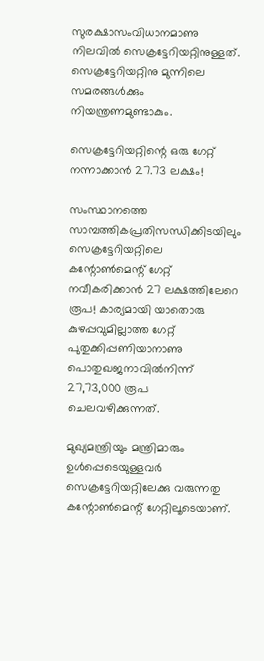സുരക്ഷാസംവിധാനമാണു നിലവില്‍ സെക്രട്ടേറിയറ്റിനുള്ളത്. സെക്രട്ടേറിയറ്റിനു മുന്നിലെ സമരങ്ങള്‍ക്കും നിയന്ത്രണമുണ്ടാകും.

സെക്രട്ടേറിയറ്റിന്റെ ഒരു ഗേറ്റ് നന്നാക്കാന്‍ 27.73 ലക്ഷം!

സംസ്ഥാനത്തെ സാമ്പത്തികപ്രതിസന്ധിക്കിടയിലും സെക്രട്ടേറിയറ്റിലെ കന്റോണ്‍മെന്റ് ഗേറ്റ് നവീകരിക്കാന്‍ 27 ലക്ഷത്തിലേറെ രൂപ! കാര്യമായി യാതൊരു കുഴപ്പവുമില്ലാത്ത ഗേറ്റ് പുതുക്കിപ്പണിയാനാണു പൊതുഖജനാവില്‍നിന്ന് 27,73,000 രൂപ ചെലവഴിക്കുന്നത്.

മുഖ്യമന്ത്രിയും മന്ത്രിമാരും ഉള്‍പ്പെടെയുള്ളവര്‍ സെക്രട്ടേറിയറ്റിലേക്കു വരുന്നതു കന്റോണ്‍മെന്റ് ഗേറ്റിലൂടെയാണ്.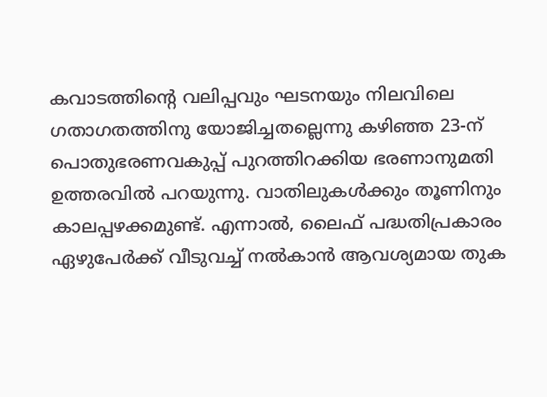കവാടത്തിന്റെ വലിപ്പവും ഘടനയും നിലവിലെ ഗതാഗതത്തിനു യോജിച്ചതല്ലെന്നു കഴിഞ്ഞ 23-ന് പൊതുഭരണവകുപ്പ് പുറത്തിറക്കിയ ഭരണാനുമതി ഉത്തരവില്‍ പറയുന്നു. വാതിലുകള്‍ക്കും തൂണിനും കാലപ്പഴക്കമുണ്ട്. എന്നാല്‍, ലൈഫ് പദ്ധതിപ്രകാരം ഏഴുപേര്‍ക്ക് വീടുവച്ച് നല്‍കാന്‍ ആവശ്യമായ തുക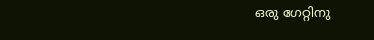ഒരു ഗേറ്റിനു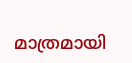മാത്രമായി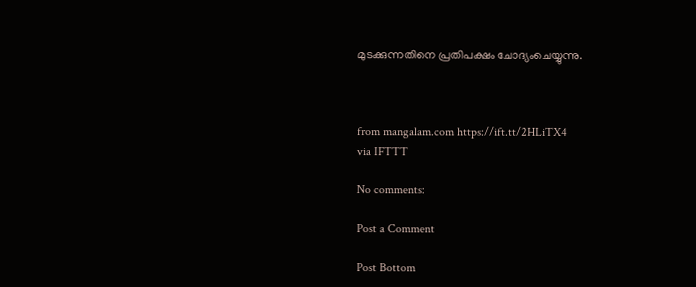മുടക്കുന്നതിനെ പ്രതിപക്ഷം ചോദ്യംചെയ്യുന്നു.



from mangalam.com https://ift.tt/2HLiTX4
via IFTTT

No comments:

Post a Comment

Post Bottom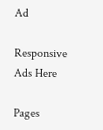Ad

Responsive Ads Here

Pages